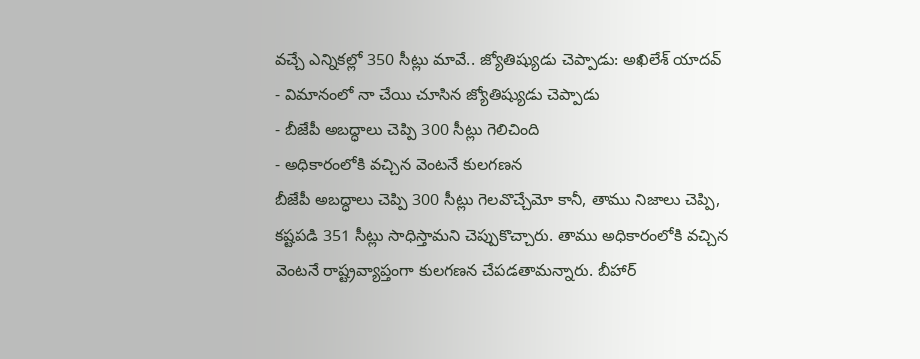వచ్చే ఎన్నికల్లో 350 సీట్లు మావే.. జ్యోతిష్యుడు చెప్పాడు: అఖిలేశ్ యాదవ్
- విమానంలో నా చేయి చూసిన జ్యోతిష్యుడు చెప్పాడు
- బీజేపీ అబద్ధాలు చెప్పి 300 సీట్లు గెలిచింది
- అధికారంలోకి వచ్చిన వెంటనే కులగణన
బీజేపీ అబద్ధాలు చెప్పి 300 సీట్లు గెలవొచ్చేమో కానీ, తాము నిజాలు చెప్పి, కష్టపడి 351 సీట్లు సాధిస్తామని చెప్పుకొచ్చారు. తాము అధికారంలోకి వచ్చిన వెంటనే రాష్ట్రవ్యాప్తంగా కులగణన చేపడతామన్నారు. బీహార్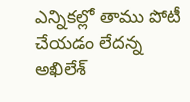ఎన్నికల్లో తాము పోటీ చేయడం లేదన్న అఖిలేశ్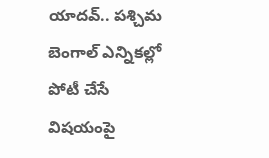యాదవ్.. పశ్చిమ బెంగాల్ ఎన్నికల్లో పోటీ చేసే విషయంపై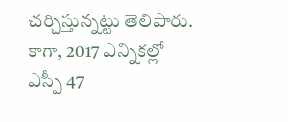చర్చిస్తున్నట్టు తెలిపారు. కాగా, 2017 ఎన్నికల్లో ఎస్పీ 47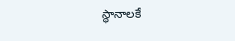స్థానాలకే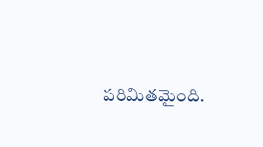పరిమితమైంది.